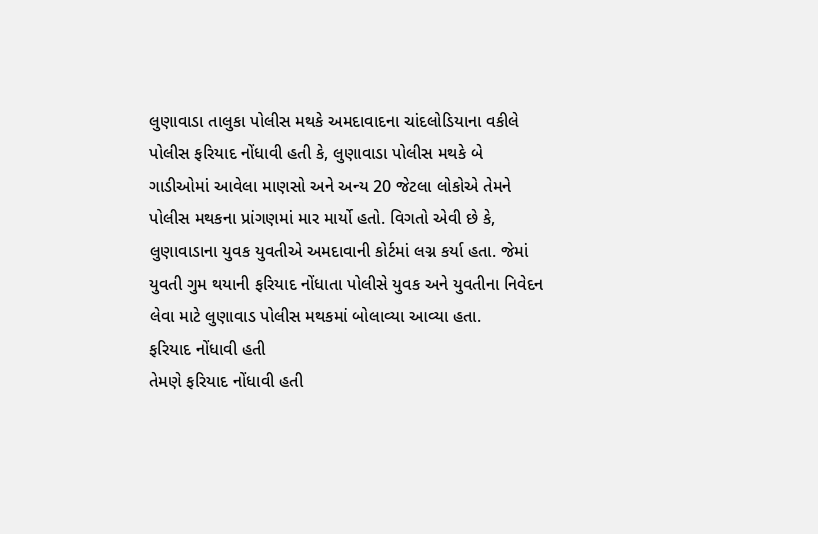લુણાવાડા તાલુકા પોલીસ મથકે અમદાવાદના ચાંદલોડિયાના વકીલે પોલીસ ફરિયાદ નોંધાવી હતી કે, લુણાવાડા પોલીસ મથકે બે ગાડીઓમાં આવેલા માણસો અને અન્ય 20 જેટલા લોકોએ તેમને પોલીસ મથકના પ્રાંગણમાં માર માર્યો હતો. વિગતો એવી છે કે, લુણાવાડાના યુવક યુવતીએ અમદાવાની કોર્ટમાં લગ્ન કર્યા હતા. જેમાં યુવતી ગુમ થયાની ફરિયાદ નોંધાતા પોલીસે યુવક અને યુવતીના નિવેદન લેવા માટે લુણાવાડ પોલીસ મથકમાં બોલાવ્યા આવ્યા હતા.
ફરિયાદ નોંધાવી હતી
તેમણે ફરિયાદ નોંધાવી હતી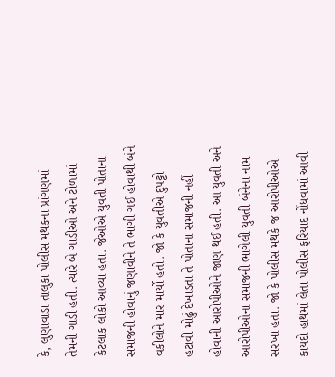કે, લુણાવાડા તાલુકા પોલીસ મથકના પ્રાંગણમાં તેમની ગાડી હતી. ત્યારે બે ગાડીઓ અને ટોળામાં કેટલાક લોકો આવ્યા હતા. જેઓએ યુવતી પોતાના સમાજની હોવાનું જણાવીને તે ભાગી ગઈ હોવાથી બંને વકીલોને માર માર્યો હતો. જો કે યુવતીએ દુપટ્ટો હટાવી મોઢું દેખાડતા તે પોતાના સમાજની નહીં હોવાની આરોપીઓને જાણ થઈ હતી. આ યુવતી અને આરોપીઓના સમાજની ભાગેલી યુવતી બંનેના નામ સરખા હતા. જો કે પોલીસ મથકે જ આરોપીઓએ કાયદો હાથમાં લેતા પોલીસ ફરિયાદ નોંધવામાં આવી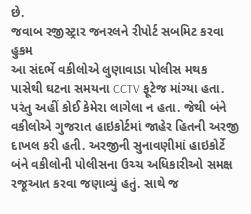છે.
જવાબ રજીસ્ટ્રાર જનરલને રીપોર્ટ સબમિટ કરવા હુકમ
આ સંદર્ભે વકીલોએ લુણાવાડા પોલીસ મથક પાસેથી ઘટના સમયના CCTV ફૂટેજ માંગ્યા હતા. પરંતુ અહીં કોઈ કેમેરા લાગેલા ન હતા. જેથી બંને વકીલોએ ગુજરાત હાઇકોર્ટમાં જાહેર હિતની અરજી દાખલ કરી હતી. અરજીની સુનાવણીમાં હાઇકોર્ટે બંને વકીલોની પોલીસના ઉચ્ચ અધિકારીઓ સમક્ષ રજૂઆત કરવા જણાવ્યું હતું. સાથે જ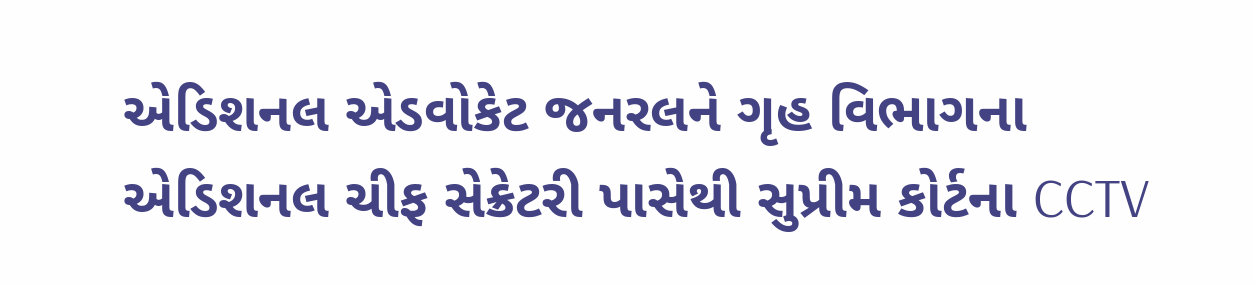એડિશનલ એડવોકેટ જનરલને ગૃહ વિભાગના એડિશનલ ચીફ સેક્રેટરી પાસેથી સુપ્રીમ કોર્ટના CCTV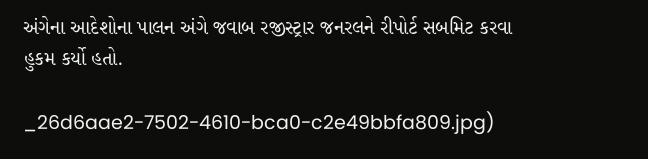અંગેના આદેશોના પાલન અંગે જવાબ રજીસ્ટ્રાર જનરલને રીપોર્ટ સબમિટ કરવા હુકમ કર્યો હતો.

_26d6aae2-7502-4610-bca0-c2e49bbfa809.jpg)